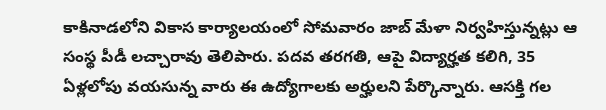కాకినాడలోని వికాస కార్యాలయంలో సోమవారం జాబ్ మేళా నిర్వహిస్తున్నట్లు ఆ సంస్థ పీడీ లచ్చారావు తెలిపారు. పదవ తరగతి, ఆపై విద్యార్హత కలిగి, 35 ఏళ్లలోపు వయసున్న వారు ఈ ఉద్యోగాలకు అర్హులని పేర్కొన్నారు. ఆసక్తి గల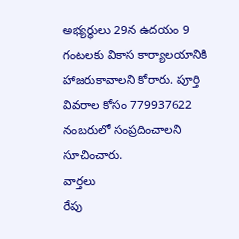అభ్యర్థులు 29న ఉదయం 9 గంటలకు వికాస కార్యాలయానికి హాజరుకావాలని కోరారు. పూర్తి వివరాల కోసం 779937622 నంబరులో సంప్రదించాలని సూచించారు.
వార్తలు
రేపు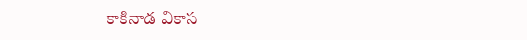కాకినాడ వికాస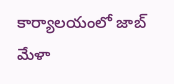కార్యాలయంలో జాబ్ మేళా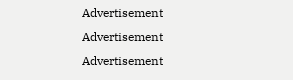Advertisement
Advertisement
Advertisement